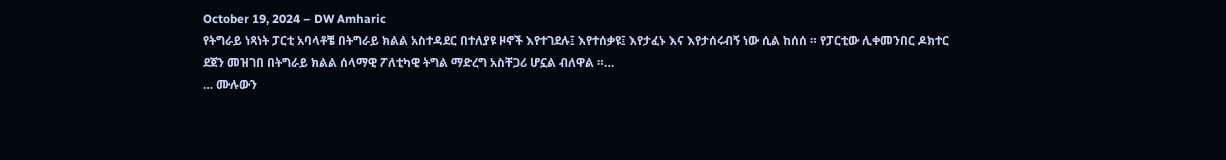October 19, 2024 – DW Amharic
የትግራይ ነጻነት ፓርቲ አባላቶቼ በትግራይ ክልል አስተዳደር በተለያዩ ዞኖች እየተገደሉ፤ እየተሰቃዩ፤ እየታፈኑ እና እየታሰሩብኝ ነው ሲል ከሰሰ ። የፓርቲው ሊቀመንበር ዶክተር ደጀን መዝገበ በትግራይ ክልል ሰላማዊ ፖለቲካዊ ትግል ማድረግ አስቸጋሪ ሆኗል ብለዋል ።…
… ሙሉውን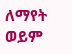ለማየት ወይም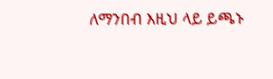ለማንበብ እዚህ ላይ ይጫኑ